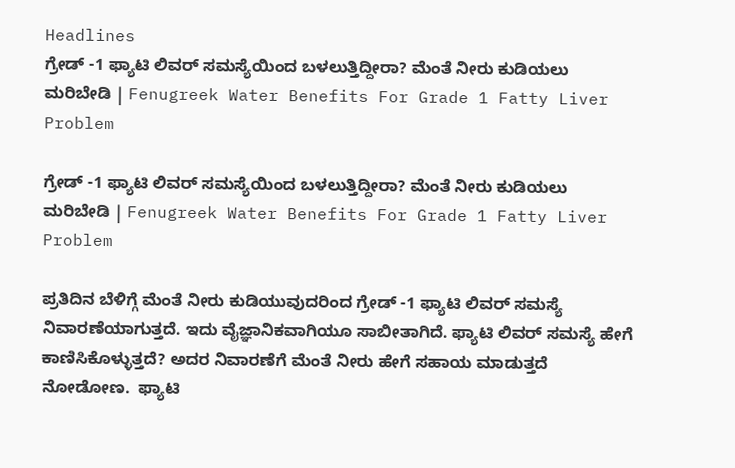Headlines
ಗ್ರೇಡ್ -1 ಫ್ಯಾಟಿ ಲಿವರ್ ಸಮಸ್ಯೆಯಿಂದ ಬಳಲುತ್ತಿದ್ದೀರಾ? ಮೆಂತೆ ನೀರು ಕುಡಿಯಲು ಮರಿಬೇಡಿ | Fenugreek Water Benefits For Grade 1 Fatty Liver Problem

ಗ್ರೇಡ್ -1 ಫ್ಯಾಟಿ ಲಿವರ್ ಸಮಸ್ಯೆಯಿಂದ ಬಳಲುತ್ತಿದ್ದೀರಾ? ಮೆಂತೆ ನೀರು ಕುಡಿಯಲು ಮರಿಬೇಡಿ | Fenugreek Water Benefits For Grade 1 Fatty Liver Problem

ಪ್ರತಿದಿನ ಬೆಳಿಗ್ಗೆ ಮೆಂತೆ ನೀರು ಕುಡಿಯುವುದರಿಂದ ಗ್ರೇಡ್ -1 ಫ್ಯಾಟಿ ಲಿವರ್ ಸಮಸ್ಯೆ ನಿವಾರಣೆಯಾಗುತ್ತದೆ. ಇದು ವೈಜ್ಞಾನಿಕವಾಗಿಯೂ ಸಾಬೀತಾಗಿದೆ. ಫ್ಯಾಟಿ ಲಿವರ್ ಸಮಸ್ಯೆ ಹೇಗೆ ಕಾಣಿಸಿಕೊಳ್ಳುತ್ತದೆ? ಅದರ ನಿವಾರಣೆಗೆ ಮೆಂತೆ ನೀರು ಹೇಗೆ ಸಹಾಯ ಮಾಡುತ್ತದೆ ನೋಡೋಣ.  ಫ್ಯಾಟಿ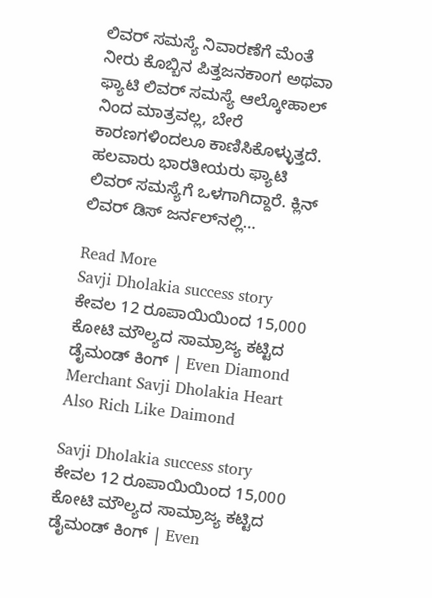ಲಿವರ್ ಸಮಸ್ಯೆ ನಿವಾರಣೆಗೆ ಮೆಂತೆ ನೀರು ಕೊಬ್ಬಿನ ಪಿತ್ತಜನಕಾಂಗ ಅಥವಾ ಫ್ಯಾಟಿ ಲಿವರ್ ಸಮಸ್ಯೆ ಆಲ್ಕೋಹಾಲ್ ನಿಂದ ಮಾತ್ರವಲ್ಲ, ಬೇರೆ ಕಾರಣಗಳಿಂದಲೂ ಕಾಣಿಸಿಕೊಳ್ಳುತ್ತದೆ. ಹಲವಾರು ಭಾರತೀಯರು ಫ್ಯಾಟಿ ಲಿವರ್ ಸಮಸ್ಯೆಗೆ ಒಳಗಾಗಿದ್ದಾರೆ. ಕ್ಲಿನ್ ಲಿವರ್ ಡಿಸ್ ಜರ್ನಲ್‌ನಲ್ಲಿ…

Read More
Savji Dholakia success story ಕೇವಲ 12 ರೂಪಾಯಿಯಿಂದ 15,000 ಕೋಟಿ ಮೌಲ್ಯದ ಸಾಮ್ರಾಜ್ಯ ಕಟ್ಟಿದ ಡೈಮಂಡ್ ಕಿಂಗ್ | Even Diamond Merchant Savji Dholakia Heart Also Rich Like Daimond

Savji Dholakia success story ಕೇವಲ 12 ರೂಪಾಯಿಯಿಂದ 15,000 ಕೋಟಿ ಮೌಲ್ಯದ ಸಾಮ್ರಾಜ್ಯ ಕಟ್ಟಿದ ಡೈಮಂಡ್ ಕಿಂಗ್ | Even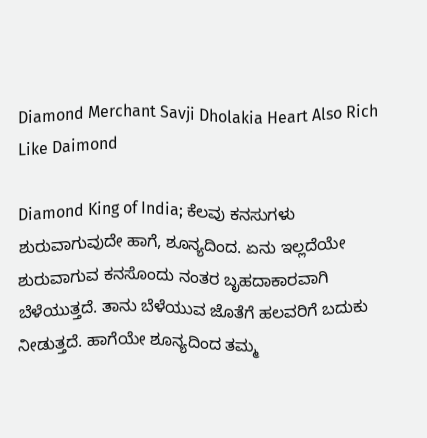Diamond Merchant Savji Dholakia Heart Also Rich Like Daimond

Diamond King of India; ಕೆಲವು ಕನಸುಗಳು ಶುರುವಾಗುವುದೇ ಹಾಗೆ, ಶೂನ್ಯದಿಂದ. ಏನು ಇಲ್ಲದೆಯೇ ಶುರುವಾಗುವ ಕನಸೊಂದು ನಂತರ ಬೃಹದಾಕಾರವಾಗಿ ಬೆಳೆಯುತ್ತದೆ. ತಾನು ಬೆಳೆಯುವ ಜೊತೆಗೆ ಹಲವರಿಗೆ ಬದುಕು ನೀಡುತ್ತದೆ. ಹಾಗೆಯೇ ಶೂನ್ಯದಿಂದ ತಮ್ಮ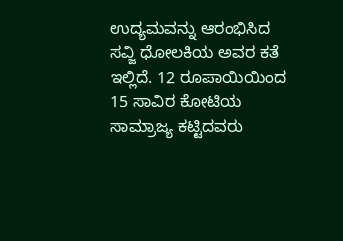ಉದ್ಯಮವನ್ನು ಆರಂಭಿಸಿದ ಸವ್ಜಿ ಧೋಲಕಿಯ ಅವರ ಕತೆ ಇಲ್ಲಿದೆ. 12 ರೂಪಾಯಿಯಿಂದ 15 ಸಾವಿರ ಕೋಟಿಯ ಸಾಮ್ರಾಜ್ಯ ಕಟ್ಟಿದವರು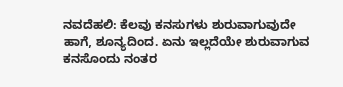ನವದೆಹಲಿ: ಕೆಲವು ಕನಸುಗಳು ಶುರುವಾಗುವುದೇ ಹಾಗೆ, ಶೂನ್ಯದಿಂದ. ಏನು ಇಲ್ಲದೆಯೇ ಶುರುವಾಗುವ ಕನಸೊಂದು ನಂತರ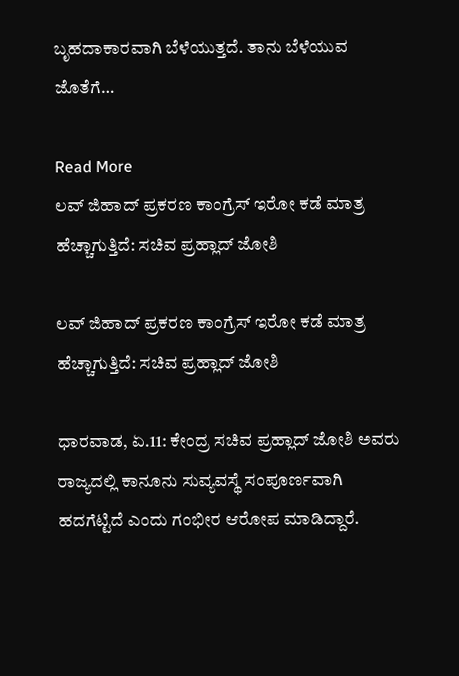ಬೃಹದಾಕಾರವಾಗಿ ಬೆಳೆಯುತ್ತದೆ. ತಾನು ಬೆಳೆಯುವ ಜೊತೆಗೆ…

Read More
ಲವ್ ಜಿಹಾದ್ ಪ್ರಕರಣ ಕಾಂಗ್ರೆಸ್ ಇರೋ ಕಡೆ ಮಾತ್ರ ಹೆಚ್ಚಾಗುತ್ತಿದೆ: ಸಚಿವ ಪ್ರಹ್ಲಾದ್ ಜೋಶಿ

ಲವ್ ಜಿಹಾದ್ ಪ್ರಕರಣ ಕಾಂಗ್ರೆಸ್ ಇರೋ ಕಡೆ ಮಾತ್ರ ಹೆಚ್ಚಾಗುತ್ತಿದೆ: ಸಚಿವ ಪ್ರಹ್ಲಾದ್ ಜೋಶಿ

ಧಾರವಾಡ, ಏ.11: ಕೇಂದ್ರ ಸಚಿವ ಪ್ರಹ್ಲಾದ್ ಜೋಶಿ ಅವರು ರಾಜ್ಯದಲ್ಲಿ ಕಾನೂನು ಸುವ್ಯವಸ್ಥೆ ಸಂಪೂರ್ಣವಾಗಿ ಹದಗೆಟ್ಟಿದೆ ಎಂದು ಗಂಭೀರ ಆರೋಪ ಮಾಡಿದ್ದಾರೆ.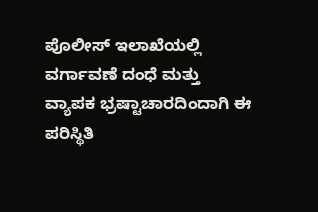ಪೊಲೀಸ್ ಇಲಾಖೆಯಲ್ಲಿ ವರ್ಗಾವಣೆ ದಂಧೆ ಮತ್ತು ವ್ಯಾಪಕ ಭ್ರಷ್ಟಾಚಾರದಿಂದಾಗಿ ಈ ಪರಿಸ್ಥಿತಿ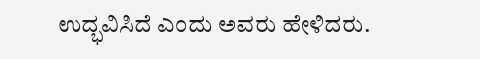ಉದ್ಭವಿಸಿದೆ ಎಂದು ಅವರು ಹೇಳಿದರು.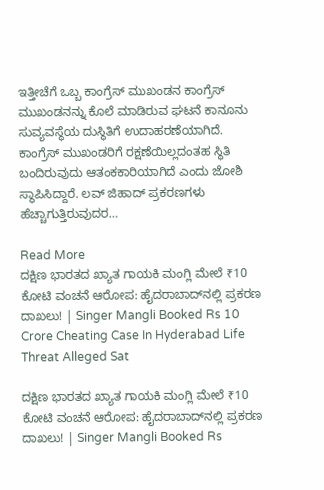ಇತ್ತೀಚೆಗೆ ಒಬ್ಬ ಕಾಂಗ್ರೆಸ್ ಮುಖಂಡನ ಕಾಂಗ್ರೆಸ್ ಮುಖಂಡನನ್ನು ಕೊಲೆ ಮಾಡಿರುವ ಘಟನೆ ಕಾನೂನು ಸುವ್ಯವಸ್ಥೆಯ ದುಸ್ಥಿತಿಗೆ ಉದಾಹರಣೆಯಾಗಿದೆ. ಕಾಂಗ್ರೆಸ್ ಮುಖಂಡರಿಗೆ ರಕ್ಷಣೆಯಿಲ್ಲದಂತಹ ಸ್ಥಿತಿ ಬಂದಿರುವುದು ಆತಂಕಕಾರಿಯಾಗಿದೆ ಎಂದು ಜೋಶಿ ಸ್ಥಾಪಿಸಿದ್ದಾರೆ. ಲವ್ ಜಿಹಾದ್ ಪ್ರಕರಣಗಳು ಹೆಚ್ಚಾಗುತ್ತಿರುವುದರ…

Read More
ದಕ್ಷಿಣ ಭಾರತದ ಖ್ಯಾತ ಗಾಯಕಿ ಮಂಗ್ಲಿ ಮೇಲೆ ₹10 ಕೋಟಿ ವಂಚನೆ ಆರೋಪ: ಹೈದರಾಬಾದ್‌ನಲ್ಲಿ ಪ್ರಕರಣ ದಾಖಲು! | Singer Mangli Booked Rs 10 Crore Cheating Case In Hyderabad Life Threat Alleged Sat

ದಕ್ಷಿಣ ಭಾರತದ ಖ್ಯಾತ ಗಾಯಕಿ ಮಂಗ್ಲಿ ಮೇಲೆ ₹10 ಕೋಟಿ ವಂಚನೆ ಆರೋಪ: ಹೈದರಾಬಾದ್‌ನಲ್ಲಿ ಪ್ರಕರಣ ದಾಖಲು! | Singer Mangli Booked Rs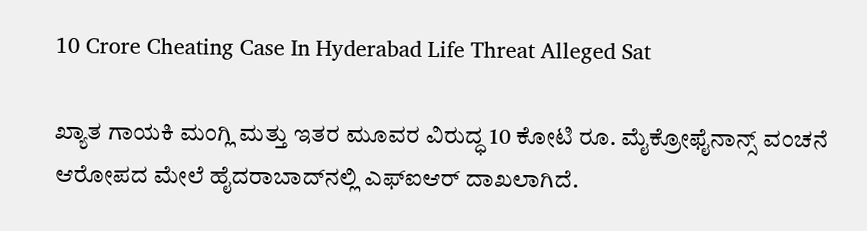10 Crore Cheating Case In Hyderabad Life Threat Alleged Sat

ಖ್ಯಾತ ಗಾಯಕಿ ಮಂಗ್ಲಿ ಮತ್ತು ಇತರ ಮೂವರ ವಿರುದ್ಧ 10 ಕೋಟಿ ರೂ. ಮೈಕ್ರೋಫೈನಾನ್ಸ್ ವಂಚನೆ ಆರೋಪದ ಮೇಲೆ ಹೈದರಾಬಾದ್‌ನಲ್ಲಿ ಎಫ್‌ಐ‌ಆರ್ ದಾಖಲಾಗಿದೆ.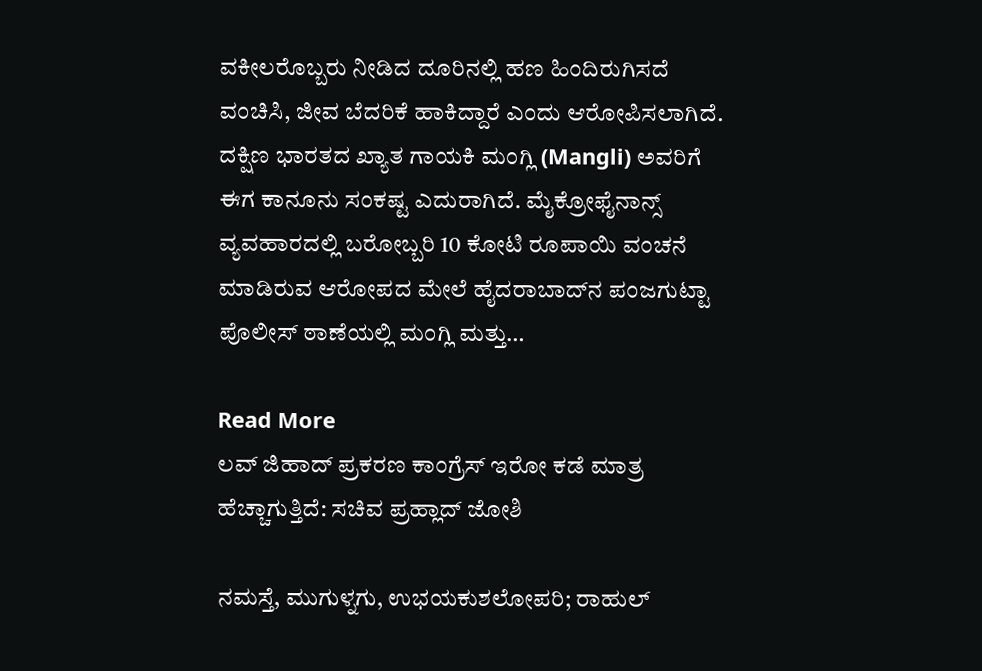ವಕೀಲರೊಬ್ಬರು ನೀಡಿದ ದೂರಿನಲ್ಲಿ ಹಣ ಹಿಂದಿರುಗಿಸದೆ ವಂಚಿಸಿ, ಜೀವ ಬೆದರಿಕೆ ಹಾಕಿದ್ದಾರೆ ಎಂದು ಆರೋಪಿಸಲಾಗಿದೆ. ದಕ್ಷಿಣ ಭಾರತದ ಖ್ಯಾತ ಗಾಯಕಿ ಮಂಗ್ಲಿ (Mangli) ಅವರಿಗೆ ಈಗ ಕಾನೂನು ಸಂಕಷ್ಟ ಎದುರಾಗಿದೆ. ಮೈಕ್ರೋಫೈನಾನ್ಸ್ ವ್ಯವಹಾರದಲ್ಲಿ ಬರೋಬ್ಬರಿ 10 ಕೋಟಿ ರೂಪಾಯಿ ವಂಚನೆ ಮಾಡಿರುವ ಆರೋಪದ ಮೇಲೆ ಹೈದರಾಬಾದ್‌ನ ಪಂಜಗುಟ್ಟಾ ಪೊಲೀಸ್ ಠಾಣೆಯಲ್ಲಿ ಮಂಗ್ಲಿ ಮತ್ತು…

Read More
ಲವ್ ಜಿಹಾದ್ ಪ್ರಕರಣ ಕಾಂಗ್ರೆಸ್ ಇರೋ ಕಡೆ ಮಾತ್ರ ಹೆಚ್ಚಾಗುತ್ತಿದೆ: ಸಚಿವ ಪ್ರಹ್ಲಾದ್ ಜೋಶಿ

ನಮಸ್ತೆ, ಮುಗುಳ್ನಗು, ಉಭಯಕುಶಲೋಪರಿ; ರಾಹುಲ್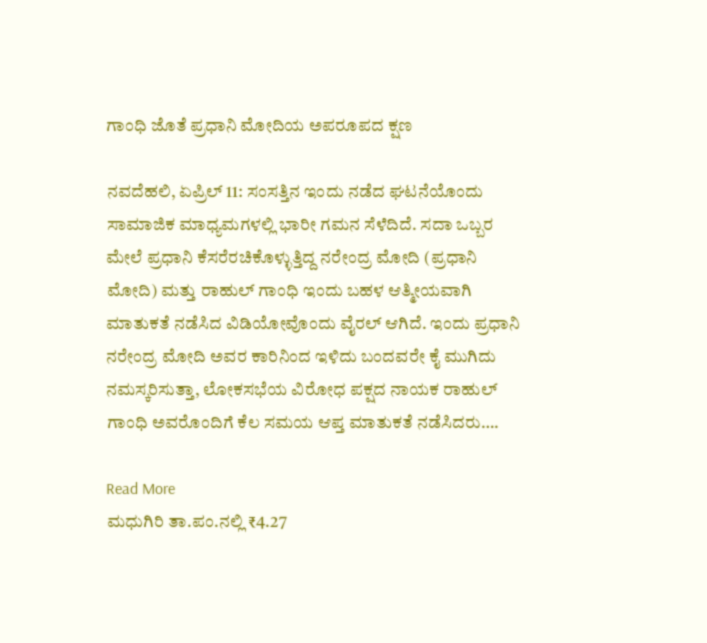ಗಾಂಧಿ ಜೊತೆ ಪ್ರಧಾನಿ ಮೋದಿಯ ಅಪರೂಪದ ಕ್ಷಣ

ನವದೆಹಲಿ, ಏಪ್ರಿಲ್ 11: ಸಂಸತ್ತಿನ ಇಂದು ನಡೆದ ಘಟನೆಯೊಂದು ಸಾಮಾಜಿಕ ಮಾಧ್ಯಮಗಳಲ್ಲಿ ಭಾರೀ ಗಮನ ಸೆಳೆದಿದೆ. ಸದಾ ಒಬ್ಬರ ಮೇಲೆ ಪ್ರಧಾನಿ ಕೆಸರೆರಚಿಕೊಳ್ಳುತ್ತಿದ್ದ ನರೇಂದ್ರ ಮೋದಿ (ಪ್ರಧಾನಿ ಮೋದಿ) ಮತ್ತು ರಾಹುಲ್ ಗಾಂಧಿ ಇಂದು ಬಹಳ ಆತ್ಮೀಯವಾಗಿ ಮಾತುಕತೆ ನಡೆಸಿದ ವಿಡಿಯೋವೊಂದು ವೈರಲ್ ಆಗಿದೆ. ಇಂದು ಪ್ರಧಾನಿ ನರೇಂದ್ರ ಮೋದಿ ಅವರ ಕಾರಿನಿಂದ ಇಳಿದು ಬಂದವರೇ ಕೈ ಮುಗಿದು ನಮಸ್ಕರಿಸುತ್ತಾ, ಲೋಕಸಭೆಯ ವಿರೋಧ ಪಕ್ಷದ ನಾಯಕ ರಾಹುಲ್ ಗಾಂಧಿ ಅವರೊಂದಿಗೆ ಕೆಲ ಸಮಯ ಆಪ್ತ ಮಾತುಕತೆ ನಡೆಸಿದರು….

Read More
ಮಧುಗಿರಿ ತಾ.ಪಂ.ನಲ್ಲಿ ₹4.27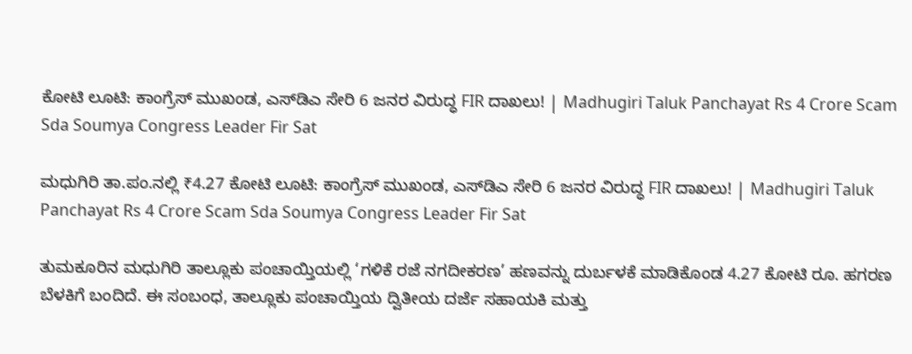ಕೋಟಿ ಲೂಟಿ: ಕಾಂಗ್ರೆಸ್ ಮುಖಂಡ, ಎಸ್‌ಡಿಎ ಸೇರಿ 6 ಜನರ ವಿರುದ್ಧ FIR ದಾಖಲು! | Madhugiri Taluk Panchayat Rs 4 Crore Scam Sda Soumya Congress Leader Fir Sat

ಮಧುಗಿರಿ ತಾ.ಪಂ.ನಲ್ಲಿ ₹4.27 ಕೋಟಿ ಲೂಟಿ: ಕಾಂಗ್ರೆಸ್ ಮುಖಂಡ, ಎಸ್‌ಡಿಎ ಸೇರಿ 6 ಜನರ ವಿರುದ್ಧ FIR ದಾಖಲು! | Madhugiri Taluk Panchayat Rs 4 Crore Scam Sda Soumya Congress Leader Fir Sat

ತುಮಕೂರಿನ ಮಧುಗಿರಿ ತಾಲ್ಲೂಕು ಪಂಚಾಯ್ತಿಯಲ್ಲಿ ‘ಗಳಿಕೆ ರಜೆ ನಗದೀಕರಣ’ ಹಣವನ್ನು ದುರ್ಬಳಕೆ ಮಾಡಿಕೊಂಡ 4.27 ಕೋಟಿ ರೂ. ಹಗರಣ ಬೆಳಕಿಗೆ ಬಂದಿದೆ. ಈ ಸಂಬಂಧ, ತಾಲ್ಲೂಕು ಪಂಚಾಯ್ತಿಯ ದ್ವಿತೀಯ ದರ್ಜೆ ಸಹಾಯಕಿ ಮತ್ತು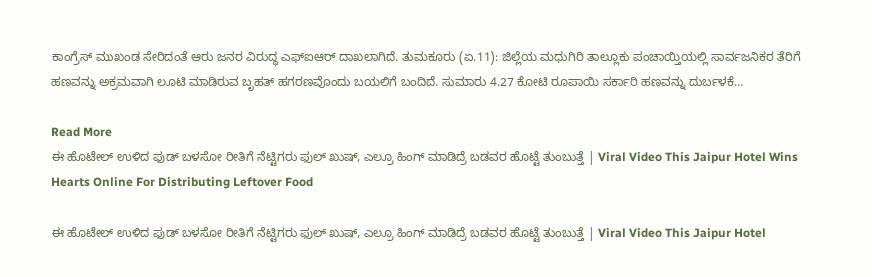ಕಾಂಗ್ರೆಸ್ ಮುಖಂಡ ಸೇರಿದಂತೆ ಆರು ಜನರ ವಿರುದ್ಧ ಎಫ್‌ಐಆರ್ ದಾಖಲಾಗಿದೆ. ತುಮಕೂರು (ಏ.11): ಜಿಲ್ಲೆಯ ಮಧುಗಿರಿ ತಾಲ್ಲೂಕು ಪಂಚಾಯ್ತಿಯಲ್ಲಿ ಸಾರ್ವಜನಿಕರ ತೆರಿಗೆ ಹಣವನ್ನು ಅಕ್ರಮವಾಗಿ ಲೂಟಿ ಮಾಡಿರುವ ಬೃಹತ್ ಹಗರಣವೊಂದು ಬಯಲಿಗೆ ಬಂದಿದೆ. ಸುಮಾರು 4.27 ಕೋಟಿ ರೂಪಾಯಿ ಸರ್ಕಾರಿ ಹಣವನ್ನು ದುರ್ಬಳಕೆ…

Read More
ಈ ಹೊಟೇಲ್ ಉಳಿದ ಫುಡ್ ಬಳಸೋ ರೀತಿಗೆ ನೆಟ್ಟಿಗರು ಫುಲ್ ಖುಷ್, ಎಲ್ರೂ ಹಿಂಗ್ ಮಾಡಿದ್ರೆ ಬಡವರ ಹೊಟ್ಟೆ ತುಂಬುತ್ತೆ | Viral Video This Jaipur Hotel Wins Hearts Online For Distributing Leftover Food

ಈ ಹೊಟೇಲ್ ಉಳಿದ ಫುಡ್ ಬಳಸೋ ರೀತಿಗೆ ನೆಟ್ಟಿಗರು ಫುಲ್ ಖುಷ್, ಎಲ್ರೂ ಹಿಂಗ್ ಮಾಡಿದ್ರೆ ಬಡವರ ಹೊಟ್ಟೆ ತುಂಬುತ್ತೆ | Viral Video This Jaipur Hotel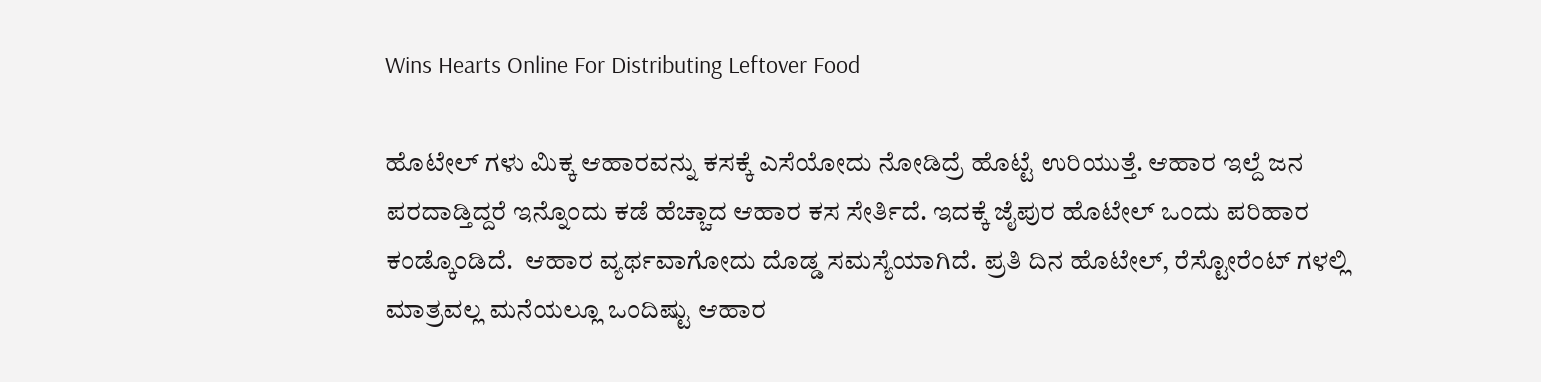Wins Hearts Online For Distributing Leftover Food

ಹೊಟೇಲ್ ಗಳು ಮಿಕ್ಕ ಆಹಾರವನ್ನು ಕಸಕ್ಕೆ ಎಸೆಯೋದು ನೋಡಿದ್ರೆ ಹೊಟ್ಟೆ ಉರಿಯುತ್ತೆ. ಆಹಾರ ಇಲ್ದೆ ಜನ ಪರದಾಡ್ತಿದ್ದರೆ ಇನ್ನೊಂದು ಕಡೆ ಹೆಚ್ಚಾದ ಆಹಾರ ಕಸ ಸೇರ್ತಿದೆ. ಇದಕ್ಕೆ ಜೈಪುರ ಹೊಟೇಲ್ ಒಂದು ಪರಿಹಾರ ಕಂಡ್ಕೊಂಡಿದೆ.  ಆಹಾರ ವ್ಯರ್ಥವಾಗೋದು ದೊಡ್ಡ ಸಮಸ್ಯೆಯಾಗಿದೆ. ಪ್ರತಿ ದಿನ ಹೊಟೇಲ್, ರೆಸ್ಟೋರೆಂಟ್ ಗಳಲ್ಲಿ ಮಾತ್ರವಲ್ಲ ಮನೆಯಲ್ಲೂ ಒಂದಿಷ್ಟು ಆಹಾರ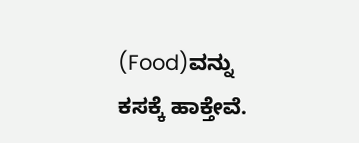(Food)ವನ್ನು ಕಸಕ್ಕೆ ಹಾಕ್ತೇವೆ.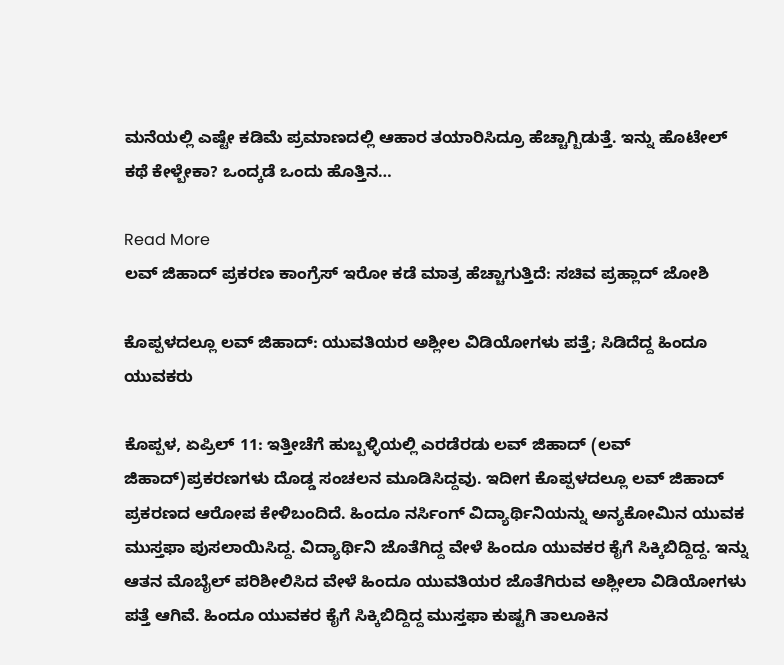ಮನೆಯಲ್ಲಿ ಎಷ್ಟೇ ಕಡಿಮೆ ಪ್ರಮಾಣದಲ್ಲಿ ಆಹಾರ ತಯಾರಿಸಿದ್ರೂ ಹೆಚ್ಚಾಗ್ಬಿಡುತ್ತೆ. ಇನ್ನು ಹೊಟೇಲ್ ಕಥೆ ಕೇಳ್ಬೇಕಾ? ಒಂದ್ಕಡೆ ಒಂದು ಹೊತ್ತಿನ…

Read More
ಲವ್ ಜಿಹಾದ್ ಪ್ರಕರಣ ಕಾಂಗ್ರೆಸ್ ಇರೋ ಕಡೆ ಮಾತ್ರ ಹೆಚ್ಚಾಗುತ್ತಿದೆ: ಸಚಿವ ಪ್ರಹ್ಲಾದ್ ಜೋಶಿ

ಕೊಪ್ಪಳದಲ್ಲೂ ಲವ್ ಜಿಹಾದ್: ಯುವತಿಯರ ಅಶ್ಲೀಲ ವಿಡಿಯೋಗಳು ಪತ್ತೆ; ಸಿಡಿದೆದ್ದ ಹಿಂದೂ ಯುವಕರು

ಕೊಪ್ಪಳ, ಏಪ್ರಿಲ್ 11: ಇತ್ತೀಚೆಗೆ ಹುಬ್ಬಳ್ಳಿಯಲ್ಲಿ ಎರಡೆರಡು ಲವ್ ಜಿಹಾದ್ (ಲವ್ ಜಿಹಾದ್)ಪ್ರಕರಣಗಳು ದೊಡ್ಡ ಸಂಚಲನ ಮೂಡಿಸಿದ್ದವು. ಇದೀಗ ಕೊಪ್ಪಳದಲ್ಲೂ ಲವ್ ಜಿಹಾದ್ ಪ್ರಕರಣದ ಆರೋಪ ಕೇಳಿಬಂದಿದೆ. ಹಿಂದೂ ನರ್ಸಿಂಗ್ ವಿದ್ಯಾರ್ಥಿನಿಯನ್ನು ಅನ್ಯಕೋಮಿನ ಯುವಕ ಮುಸ್ತಫಾ ಪುಸಲಾಯಿಸಿದ್ದ. ವಿದ್ಯಾರ್ಥಿನಿ ಜೊತೆಗಿದ್ದ ವೇಳೆ ಹಿಂದೂ ಯುವಕರ ಕೈಗೆ ಸಿಕ್ಕಿಬಿದ್ದಿದ್ದ. ಇನ್ನು ಆತನ ಮೊಬೈಲ್ ಪರಿಶೀಲಿಸಿದ ವೇಳೆ ಹಿಂದೂ ಯುವತಿಯರ ಜೊತೆಗಿರುವ ಅಶ್ಲೀಲಾ ವಿಡಿಯೋಗಳು ಪತ್ತೆ ಆಗಿವೆ. ಹಿಂದೂ ಯುವಕರ ಕೈಗೆ ಸಿಕ್ಕಿಬಿದ್ದಿದ್ದ ಮುಸ್ತಫಾ ಕುಷ್ಟಗಿ ತಾಲೂಕಿನ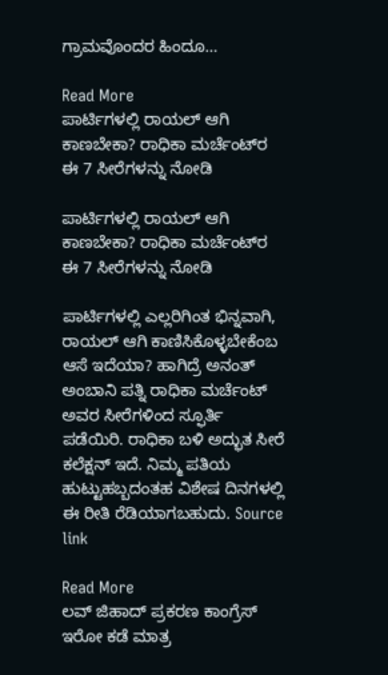ಗ್ರಾಮವೊಂದರ ಹಿಂದೂ…

Read More
ಪಾರ್ಟಿಗಳಲ್ಲಿ ರಾಯಲ್ ಆಗಿ ಕಾಣಬೇಕಾ? ರಾಧಿಕಾ ಮರ್ಚೆಂಟ್‌ರ ಈ 7 ಸೀರೆಗಳನ್ನು ನೋಡಿ

ಪಾರ್ಟಿಗಳಲ್ಲಿ ರಾಯಲ್ ಆಗಿ ಕಾಣಬೇಕಾ? ರಾಧಿಕಾ ಮರ್ಚೆಂಟ್‌ರ ಈ 7 ಸೀರೆಗಳನ್ನು ನೋಡಿ

ಪಾರ್ಟಿಗಳಲ್ಲಿ ಎಲ್ಲರಿಗಿಂತ ಭಿನ್ನವಾಗಿ, ರಾಯಲ್ ಆಗಿ ಕಾಣಿಸಿಕೊಳ್ಳಬೇಕೆಂಬ ಆಸೆ ಇದೆಯಾ? ಹಾಗಿದ್ರೆ ಅನಂತ್ ಅಂಬಾನಿ ಪತ್ನಿ ರಾಧಿಕಾ ಮರ್ಚೆಂಟ್ ಅವರ ಸೀರೆಗಳಿಂದ ಸ್ಫೂರ್ತಿ ಪಡೆಯಿರಿ. ರಾಧಿಕಾ ಬಳಿ ಅದ್ಭುತ ಸೀರೆ ಕಲೆಕ್ಷನ್ ಇದೆ. ನಿಮ್ಮ ಪತಿಯ ಹುಟ್ಟುಹಬ್ಬದಂತಹ ವಿಶೇಷ ದಿನಗಳಲ್ಲಿ ಈ ರೀತಿ ರೆಡಿಯಾಗಬಹುದು. Source link

Read More
ಲವ್ ಜಿಹಾದ್ ಪ್ರಕರಣ ಕಾಂಗ್ರೆಸ್ ಇರೋ ಕಡೆ ಮಾತ್ರ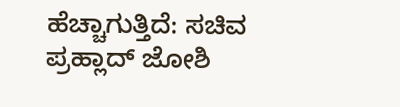ಹೆಚ್ಚಾಗುತ್ತಿದೆ: ಸಚಿವ ಪ್ರಹ್ಲಾದ್ ಜೋಶಿ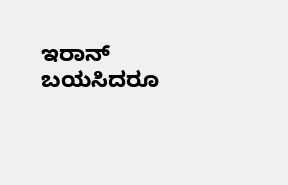ಇರಾನ್ ಬಯಸಿದರೂ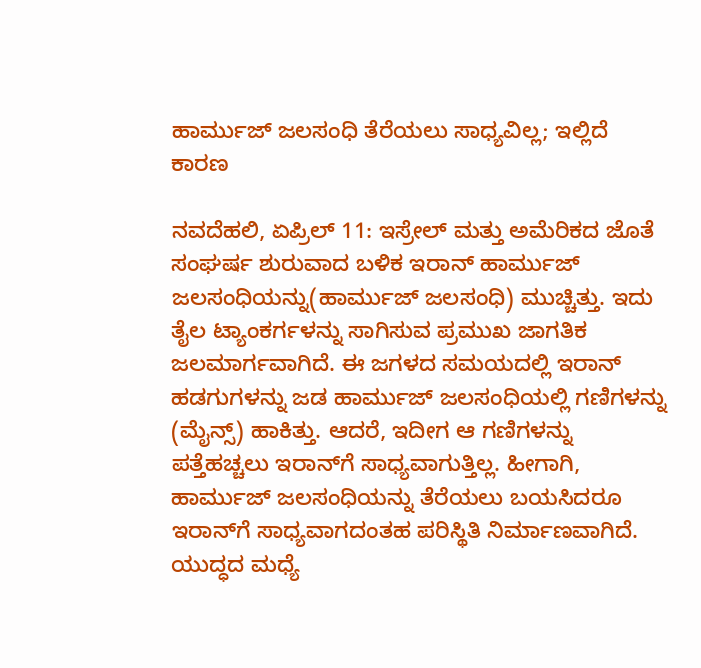ಹಾರ್ಮುಜ್ ಜಲಸಂಧಿ ತೆರೆಯಲು ಸಾಧ್ಯವಿಲ್ಲ; ಇಲ್ಲಿದೆ ಕಾರಣ

ನವದೆಹಲಿ, ಏಪ್ರಿಲ್ 11: ಇಸ್ರೇಲ್ ಮತ್ತು ಅಮೆರಿಕದ ಜೊತೆ ಸಂಘರ್ಷ ಶುರುವಾದ ಬಳಿಕ ಇರಾನ್ ಹಾರ್ಮುಜ್ ಜಲಸಂಧಿಯನ್ನು(ಹಾರ್ಮುಜ್ ಜಲಸಂಧಿ) ಮುಚ್ಚಿತ್ತು. ಇದು ತೈಲ ಟ್ಯಾಂಕರ್ಗಳನ್ನು ಸಾಗಿಸುವ ಪ್ರಮುಖ ಜಾಗತಿಕ ಜಲಮಾರ್ಗವಾಗಿದೆ. ಈ ಜಗಳದ ಸಮಯದಲ್ಲಿ ಇರಾನ್ ಹಡಗುಗಳನ್ನು ಜಡ ಹಾರ್ಮುಜ್ ಜಲಸಂಧಿಯಲ್ಲಿ ಗಣಿಗಳನ್ನು (ಮೈನ್ಸ್) ಹಾಕಿತ್ತು. ಆದರೆ, ಇದೀಗ ಆ ಗಣಿಗಳನ್ನು ಪತ್ತೆಹಚ್ಚಲು ಇರಾನ್‌ಗೆ ಸಾಧ್ಯವಾಗುತ್ತಿಲ್ಲ. ಹೀಗಾಗಿ, ಹಾರ್ಮುಜ್ ಜಲಸಂಧಿಯನ್ನು ತೆರೆಯಲು ಬಯಸಿದರೂ ಇರಾನ್‌ಗೆ ಸಾಧ್ಯವಾಗದಂತಹ ಪರಿಸ್ಥಿತಿ ನಿರ್ಮಾಣವಾಗಿದೆ. ಯುದ್ಧದ ಮಧ್ಯೆ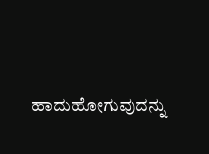ಹಾದುಹೋಗುವುದನ್ನು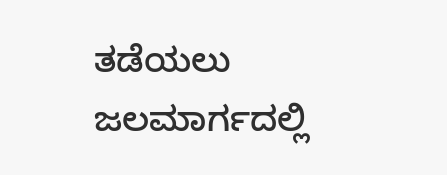ತಡೆಯಲು ಜಲಮಾರ್ಗದಲ್ಲಿ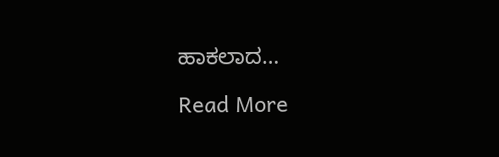ಹಾಕಲಾದ…

Read More